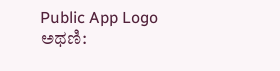Public App Logo
ಅಥಣಿ: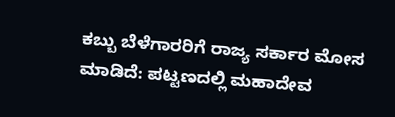ಕಬ್ಬು ಬೆಳೆಗಾರರಿಗೆ ರಾಜ್ಯ ಸರ್ಕಾರ ಮೋಸ ಮಾಡಿದೆ: ಪಟ್ಟಣದಲ್ಲಿ ಮಹಾದೇವ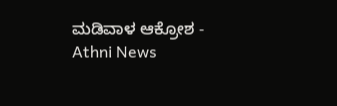ಮಡಿವಾಳ ಆಕ್ರೋಶ - Athni News